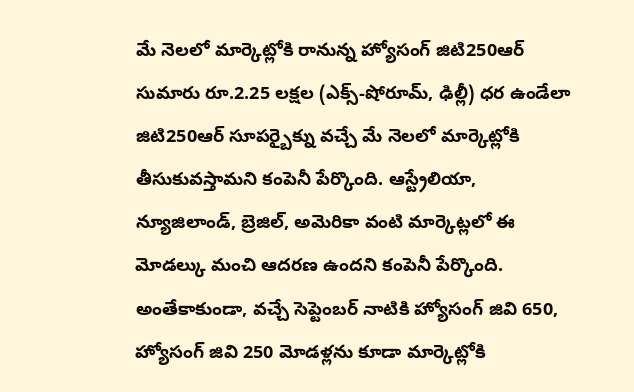మే నెలలో మార్కెట్లోకి రానున్న హ్యోసంగ్ జిటి250ఆర్
సుమారు రూ.2.25 లక్షల (ఎక్స్-షోరూమ్, ఢిల్లీ) ధర ఉండేలా జిటి250ఆర్ సూపర్బైక్ను వచ్చే మే నెలలో మార్కెట్లోకి తీసుకువస్తామని కంపెనీ పేర్కొంది. ఆస్ట్రేలియా, న్యూజిలాండ్, బ్రెజిల్, అమెరికా వంటి మార్కెట్లలో ఈ మోడల్కు మంచి ఆదరణ ఉందని కంపెనీ పేర్కొంది. అంతేకాకుండా, వచ్చే సెప్టెంబర్ నాటికి హ్యోసంగ్ జివి 650, హ్యోసంగ్ జివి 250 మోడళ్లను కూడా మార్కెట్లోకి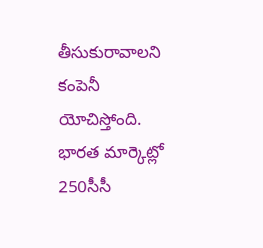తీసుకురావాలని కంపెనీ యోచిస్తోంది.
భారత మార్కెట్లో 250సీసీ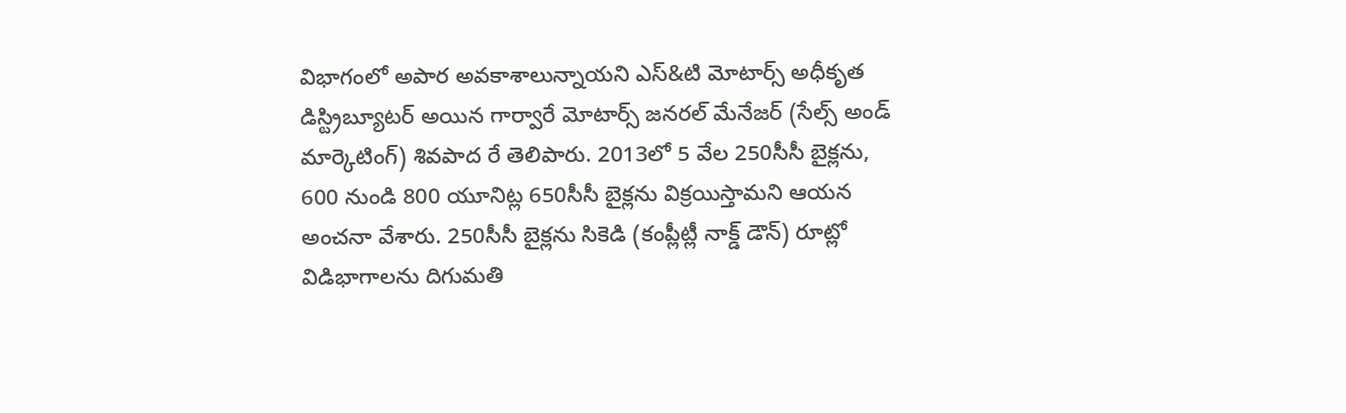విభాగంలో అపార అవకాశాలున్నాయని ఎస్&టి మోటార్స్ అధీకృత డిస్ట్రిబ్యూటర్ అయిన గార్వారే మోటార్స్ జనరల్ మేనేజర్ (సేల్స్ అండ్ మార్కెటింగ్) శివపాద రే తెలిపారు. 2013లో 5 వేల 250సీసీ బైక్లను, 600 నుండి 800 యూనిట్ల 650సీసీ బైక్లను విక్రయిస్తామని ఆయన అంచనా వేశారు. 250సీసీ బైక్లను సికెడి (కంప్లీట్లీ నాక్డ్ డౌన్) రూట్లో విడిభాగాలను దిగుమతి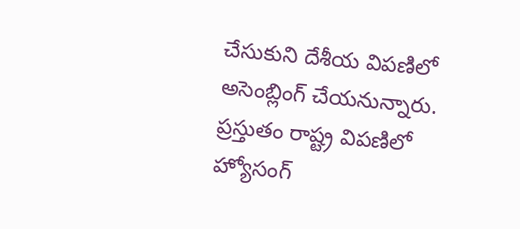చేసుకుని దేశీయ విపణిలో అసెంబ్లింగ్ చేయనున్నారు.
ప్రస్తుతం రాష్ట్ర విపణిలో హ్యోసంగ్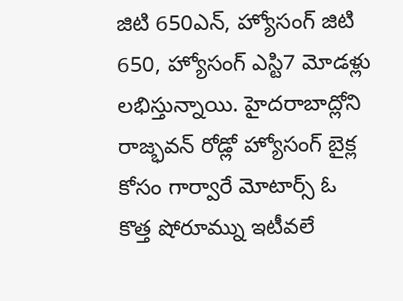జిటి 650ఎన్, హ్యోసంగ్ జిటి 650, హ్యోసంగ్ ఎస్టి7 మోడళ్లు లభిస్తున్నాయి. హైదరాబాద్లోని రాజ్భవన్ రోడ్లో హ్యోసంగ్ బైక్ల కోసం గార్వారే మోటార్స్ ఓ కొత్త షోరూమ్ను ఇటీవలే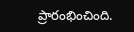ప్రారంభించింది.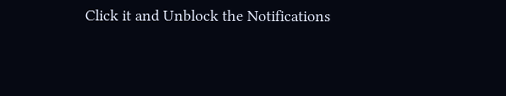Click it and Unblock the Notifications